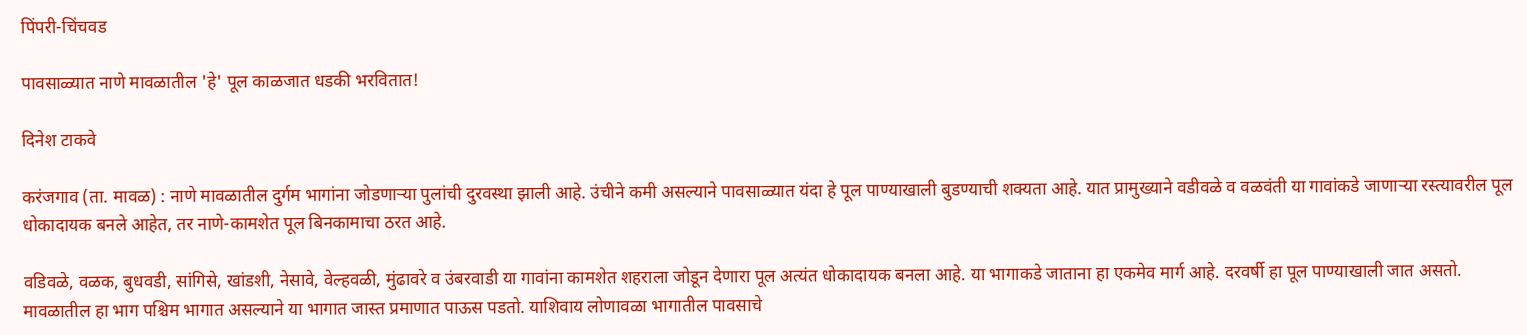पिंपरी-चिंचवड

पावसाळ्यात नाणे मावळातील 'हे' पूल काळजात धडकी भरवितात!

दिनेश टाकवे

करंजगाव (ता. मावळ) : नाणे मावळातील दुर्गम भागांना जोडणाऱ्या पुलांची दुरवस्था झाली आहे. उंचीने कमी असल्याने पावसाळ्यात यंदा हे पूल पाण्याखाली बुडण्याची शक्यता आहे. यात प्रामुख्याने वडीवळे व वळवंती या गावांकडे जाणाऱ्या रस्त्यावरील पूल धोकादायक बनले आहेत, तर नाणे-कामशेत पूल बिनकामाचा ठरत आहे.

वडिवळे, वळक, बुधवडी, सांगिसे, खांडशी, नेसावे, वेल्हवळी, मुंढावरे व उंबरवाडी या गावांना कामशेत शहराला जोडून देणारा पूल अत्यंत धोकादायक बनला आहे. या भागाकडे जाताना हा एकमेव मार्ग आहे. दरवर्षी हा पूल पाण्याखाली जात असतो. मावळातील हा भाग पश्चिम भागात असल्याने या भागात जास्त प्रमाणात पाऊस पडतो. याशिवाय लोणावळा भागातील पावसाचे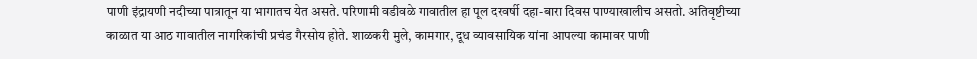पाणी इंद्रायणी नदीच्या पात्रातून या भागातच येत असते. परिणामी वडीवळे गावातील हा पूल दरवर्षी दहा-बारा दिवस पाण्याखालीच असतो. अतिवृष्टीच्या काळात या आठ गावातील नागरिकांची प्रचंड गैरसोय होते. शाळकरी मुले, कामगार, दूध व्यावसायिक यांना आपल्या कामावर पाणी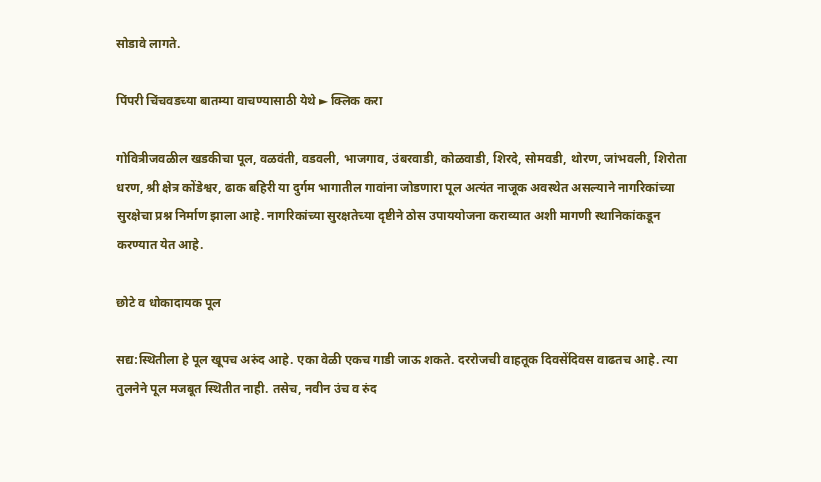सोडावे लागते.

पिंपरी चिंचवडच्या बातम्या वाचण्यासाठी येथे ► क्लिक करा

गोवित्रीजवळील खडकीचा पूल, वळवंती, वडवली, भाजगाव, उंबरवाडी, कोळवाडी, शिरदे, सोमवडी, थोरण, जांभवली, शिरोता धरण, श्री क्षेत्र कोंडेश्वर, ढाक बहिरी या दुर्गम भागातील गावांना जोडणारा पूल अत्यंत नाजूक अवस्थेत असल्याने नागरिकांच्या सुरक्षेचा प्रश्न निर्माण झाला आहे. नागरिकांच्या सुरक्षतेच्या दृष्टीने ठोस उपाययोजना कराव्यात अशी मागणी स्थानिकांकडून करण्यात येत आहे.

छोटे व धोकादायक पूल

सद्य:स्थितीला हे पूल खूपच अरुंद आहे. एका वेळी एकच गाडी जाऊ शकते. दररोजची वाहतूक दिवसेंदिवस वाढतच आहे. त्या तुलनेने पूल मजबूत स्थितीत नाही. तसेच, नवीन उंच व रुंद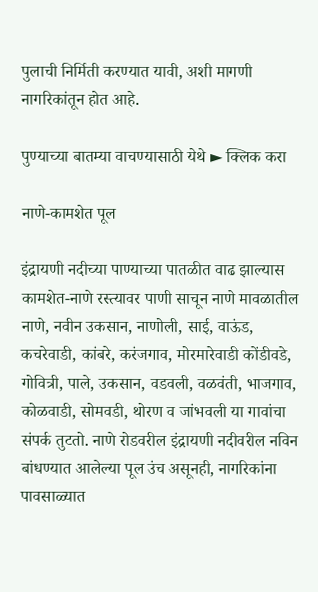पुलाची निर्मिती करण्यात यावी, अशी मागणी नागरिकांतून होत आहे.

पुण्याच्या बातम्या वाचण्यासाठी येथे ► क्लिक करा

नाणे-कामशेत पूल

इंद्रायणी नदीच्या पाण्याच्या पातळीत वाढ झाल्यास कामशेत-नाणे रस्त्यावर पाणी साचून नाणे मावळातील नाणे, नवीन उकसान, नाणोली, साई, वाऊंड, कचरेवाडी, कांबरे, करंजगाव, मोरमारेवाडी कोंडीवडे, गोवित्री, पाले, उकसान, वडवली, वळवंती, भाजगाव, कोळवाडी, सोमवडी, थोरण व जांभवली या गावांचा संपर्क तुटतो. नाणे रोडवरील इंद्रायणी नदीवरील नविन बांधण्यात आलेल्या पूल उंच असूनही, नागरिकांना पावसाळ्यात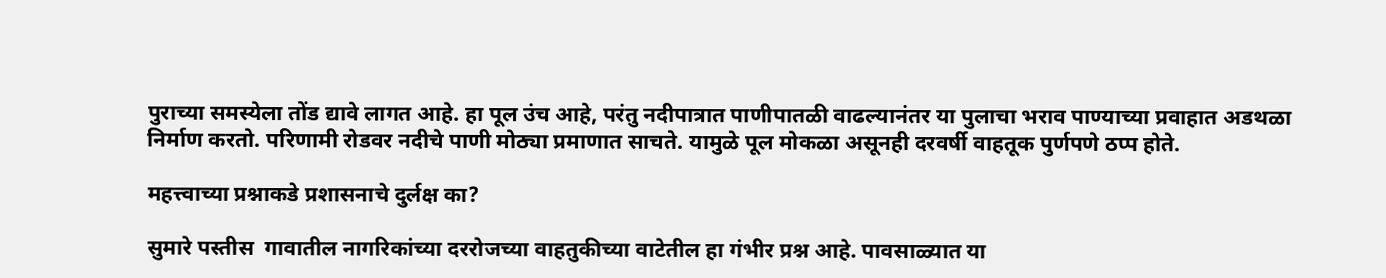पुराच्या समस्येला तोंड द्यावे लागत आहे. हा पूल उंच आहे, परंतु नदीपात्रात पाणीपातळी वाढल्यानंतर या पुलाचा भराव पाण्याच्या प्रवाहात अडथळा निर्माण करतो. परिणामी रोडवर नदीचे पाणी मोठ्या प्रमाणात साचते. यामुळे पूल मोकळा असूनही दरवर्षी वाहतूक पुर्णपणे ठप्प होते.

महत्त्वाच्या प्रश्नाकडे प्रशासनाचे दुर्लक्ष का?

सुमारे पस्तीस  गावातील नागरिकांच्या दररोजच्या वाहतुकीच्या वाटेतील हा गंभीर प्रश्न आहे. पावसाळ्यात या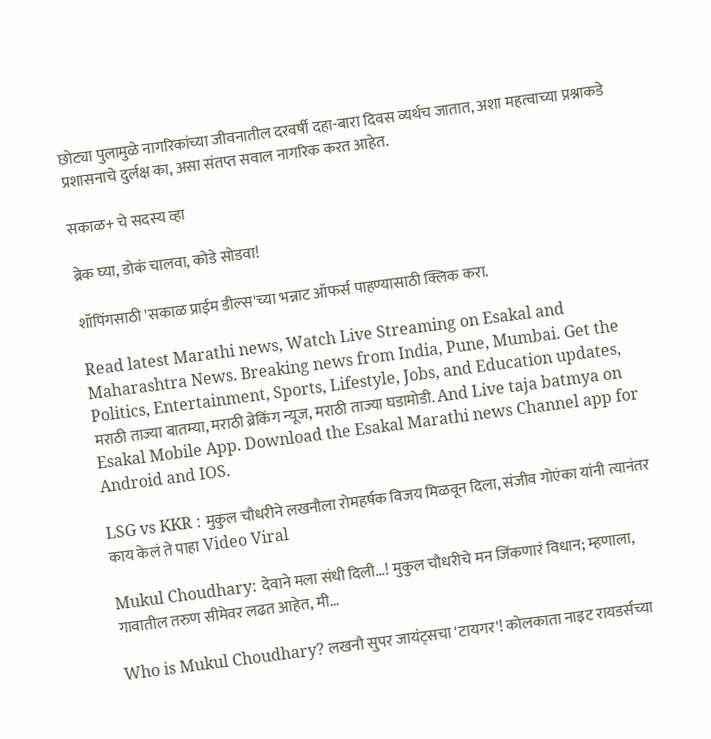छोट्या पुलामुळे नागरिकांच्या जीवनातील दरवर्षी दहा-बारा दिवस व्यर्थच जातात, अशा महत्वाच्या प्रश्नाकडे प्रशासनाचे दुर्लक्ष का, असा संतप्त सवाल नागरिक करत आहेत.

सकाळ+ चे सदस्य व्हा

ब्रेक घ्या, डोकं चालवा, कोडे सोडवा!

शॉपिंगसाठी 'सकाळ प्राईम डील्स'च्या भन्नाट ऑफर्स पाहण्यासाठी क्लिक करा.

Read latest Marathi news, Watch Live Streaming on Esakal and Maharashtra News. Breaking news from India, Pune, Mumbai. Get the Politics, Entertainment, Sports, Lifestyle, Jobs, and Education updates, मराठी ताज्या बातम्या, मराठी ब्रेकिंग न्यूज, मराठी ताज्या घडामोडी. And Live taja batmya on Esakal Mobile App. Download the Esakal Marathi news Channel app for Android and IOS.

LSG vs KKR : मुकुल चौधरीने लखनौला रोमहर्षक विजय मिळवून दिला, संजीव गोएंका यांनी त्यानंतर काय केलं ते पाहा Video Viral

Mukul Choudhary: देवाने मला संधी दिली...! मुकुल चौधरीचे मन जिंकणारं विधान; म्हणाला, गावातील तरुण सीमेवर लढत आहेत, मी...

Who is Mukul Choudhary? लखनौ सुपर जायंट्सचा 'टायगर'! कोलकाता नाइट रायडर्सच्या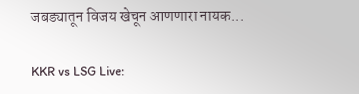जबड्यातून विजय खेचून आणणारा नायक...

KKR vs LSG Live: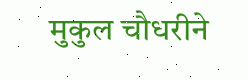मुकुल चौधरीने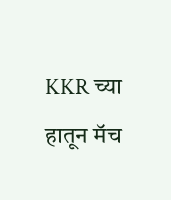KKR च्या हातून मॅच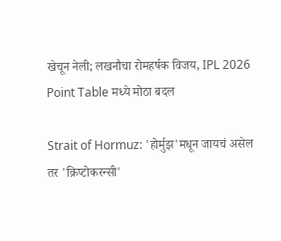खेचून नेली; लखनौचा रोमहर्षक विजय, IPL 2026 Point Table मध्ये मोठा बदल

Strait of Hormuz: 'होर्मुझ'मधून जायचं असेल तर 'क्रिप्टोकरन्सी'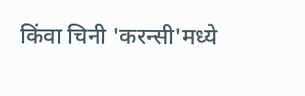किंवा चिनी 'करन्सी'मध्ये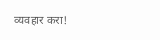व्यवहार करा!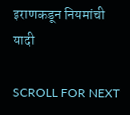इराणकडून नियमांची यादी

SCROLL FOR NEXT